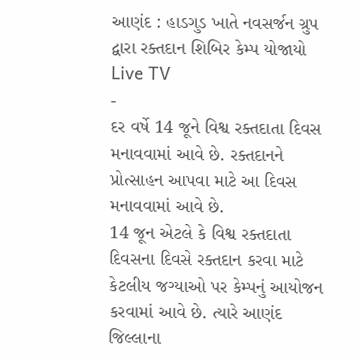આણંદ : હાડગુડ ખાતે નવસર્જન ગ્રુપ દ્વારા રક્તદાન શિબિર કેમ્પ યોજાયો
Live TV
-
દર વર્ષે 14 જૂને વિશ્વ રક્તદાતા દિવસ મનાવવામાં આવે છે. રક્તદાનને પ્રોત્સાહન આપવા માટે આ દિવસ મનાવવામાં આવે છે.
14 જૂન એટલે કે વિશ્વ રક્તદાતા દિવસના દિવસે રક્તદાન કરવા માટે કેટલીય જગ્યાઓ પર કેમ્પનું આયોજન કરવામાં આવે છે. ત્યારે આણંદ જિલ્લાના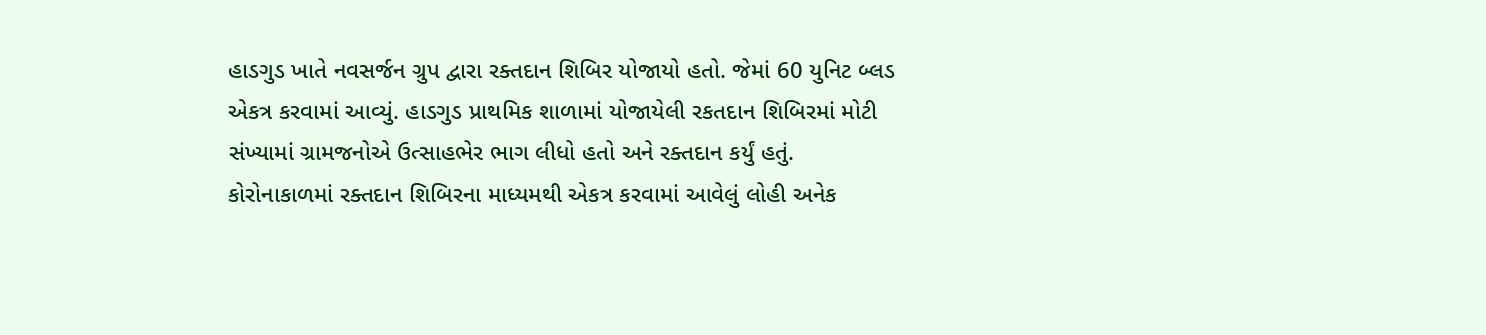હાડગુડ ખાતે નવસર્જન ગ્રુપ દ્વારા રક્તદાન શિબિર યોજાયો હતો. જેમાં 60 યુનિટ બ્લડ એકત્ર કરવામાં આવ્યું. હાડગુડ પ્રાથમિક શાળામાં યોજાયેલી રકતદાન શિબિરમાં મોટી સંખ્યામાં ગ્રામજનોએ ઉત્સાહભેર ભાગ લીધો હતો અને રક્તદાન કર્યું હતું. કોરોનાકાળમાં રક્તદાન શિબિરના માધ્યમથી એકત્ર કરવામાં આવેલું લોહી અનેક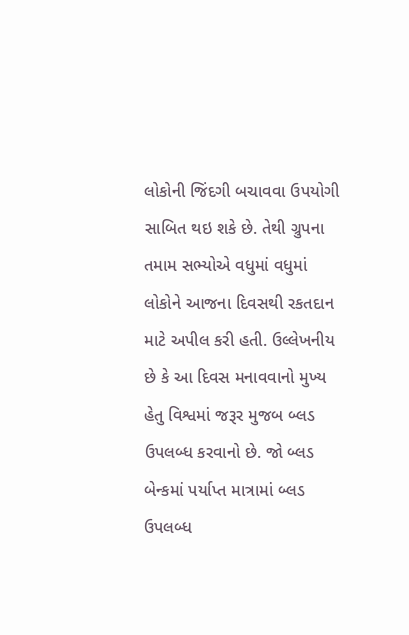લોકોની જિંદગી બચાવવા ઉપયોગી સાબિત થઇ શકે છે. તેથી ગ્રુપના તમામ સભ્યોએ વધુમાં વધુમાં લોકોને આજના દિવસથી રકતદાન માટે અપીલ કરી હતી. ઉલ્લેખનીય છે કે આ દિવસ મનાવવાનો મુખ્ય હેતુ વિશ્વમાં જરૂર મુજબ બ્લડ ઉપલબ્ધ કરવાનો છે. જો બ્લડ બેન્કમાં પર્યાપ્ત માત્રામાં બ્લડ ઉપલબ્ધ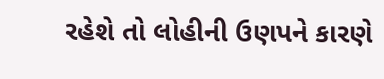રહેશે તો લોહીની ઉણપને કારણે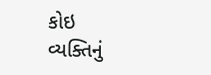કોઇ વ્યક્તિનું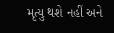મૃત્યુ થશે નહીં અને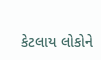કેટલાય લોકોને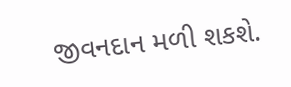જીવનદાન મળી શકશે.